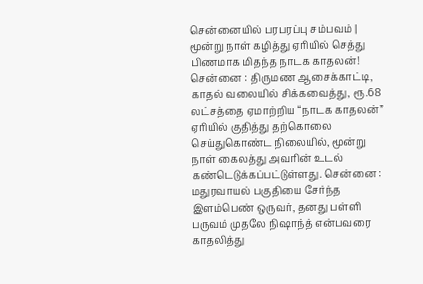சென்னையில் பரபரப்பு சம்பவம் | மூன்று நாள் கழித்து ஏரியில் செத்து பிணமாக மிதந்த நாடக காதலன்!
சென்னை : திருமண ஆசைக்காட்டி, காதல் வலையில் சிக்கவைத்து, ரூ.68 லட்சத்தை ஏமாற்றிய “நாடக காதலன்” ஏரியில் குதித்து தற்கொலை செய்துகொண்ட நிலையில், மூன்று நாள் கைலத்து அவரின் உடல் கண்டெடுக்கப்பட்டுள்ளது. சென்னை : மதுரவாயல் பகுதியை சேர்ந்த இளம்பெண் ஒருவர், தனது பள்ளி பருவம் முதலே நிஷாந்த் என்பவரை காதலித்து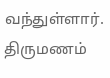வந்துள்ளார். திருமணம்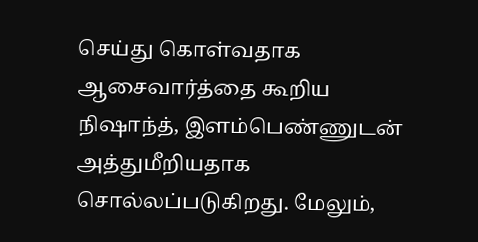செய்து கொள்வதாக ஆசைவார்த்தை கூறிய நிஷாந்த், இளம்பெண்ணுடன் அத்துமீறியதாக சொல்லப்படுகிறது. மேலும்,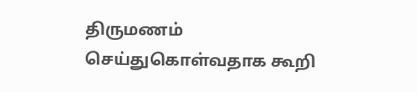திருமணம் செய்துகொள்வதாக கூறி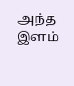அந்த இளம்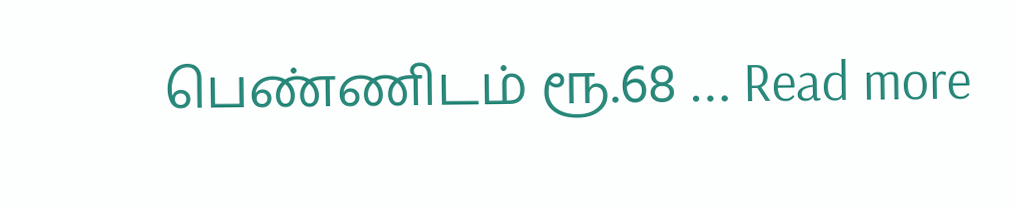பெண்ணிடம் ரூ.68 … Read more